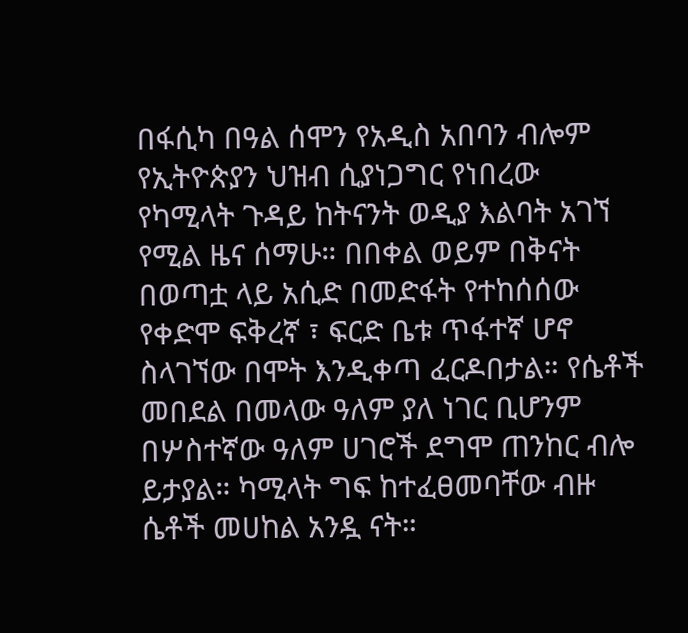በፋሲካ በዓል ሰሞን የአዲስ አበባን ብሎም የኢትዮጵያን ህዝብ ሲያነጋግር የነበረው የካሚላት ጉዳይ ከትናንት ወዲያ እልባት አገኘ የሚል ዜና ሰማሁ። በበቀል ወይም በቅናት በወጣቷ ላይ አሲድ በመድፋት የተከሰሰው የቀድሞ ፍቅረኛ ፣ ፍርድ ቤቱ ጥፋተኛ ሆኖ ስላገኘው በሞት እንዲቀጣ ፈርዶበታል። የሴቶች መበደል በመላው ዓለም ያለ ነገር ቢሆንም በሦስተኛው ዓለም ሀገሮች ደግሞ ጠንከር ብሎ ይታያል። ካሚላት ግፍ ከተፈፀመባቸው ብዙ ሴቶች መሀከል አንዷ ናት።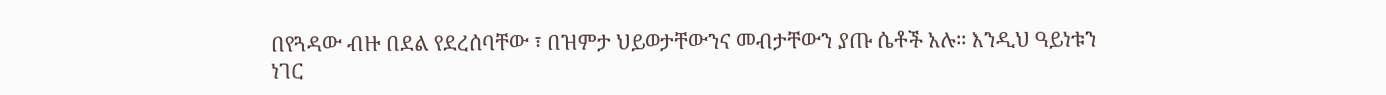በየጓዳው ብዙ በደል የደረሰባቸው ፣ በዝምታ ህይወታቸውንና መብታቸውን ያጡ ሴቶች አሉ። እንዲህ ዓይነቱን ነገር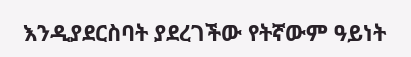እንዲያደርስባት ያደረገችው የትኛውም ዓይነት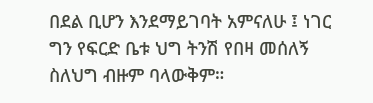በደል ቢሆን እንደማይገባት አምናለሁ ፤ ነገር ግን የፍርድ ቤቱ ህግ ትንሽ የበዛ መሰለኝ ስለህግ ብዙም ባላውቅም።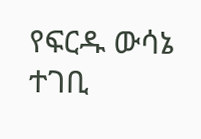የፍርዱ ውሳኔ ተገቢ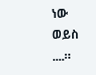ነው ወይስ ....።